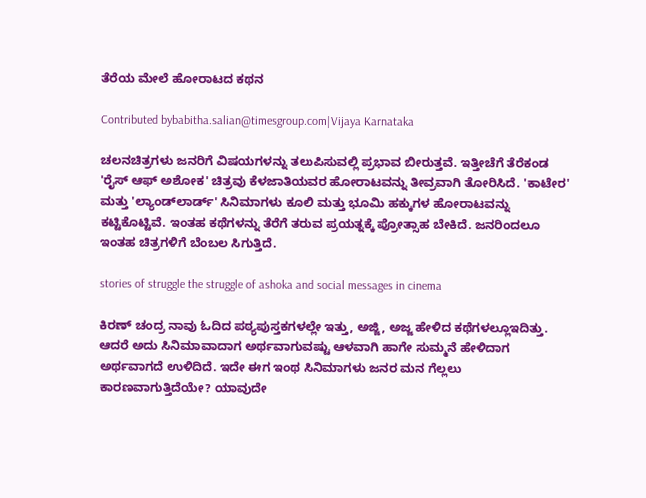ತೆರೆಯ ಮೇಲೆ ಹೋರಾಟದ ಕಥನ

Contributed bybabitha.salian@timesgroup.com|Vijaya Karnataka

ಚಲನಚಿತ್ರಗಳು ಜನರಿಗೆ ವಿಷಯಗಳನ್ನು ತಲುಪಿಸುವಲ್ಲಿ ಪ್ರಭಾವ ಬೀರುತ್ತವೆ. ಇತ್ತೀಚೆಗೆ ತೆರೆಕಂಡ 'ರೈಸ್‌ ಆಫ್‌ ಅಶೋಕ' ಚಿತ್ರವು ಕೆಳಜಾತಿಯವರ ಹೋರಾಟವನ್ನು ತೀವ್ರವಾಗಿ ತೋರಿಸಿದೆ. 'ಕಾಟೇರ' ಮತ್ತು 'ಲ್ಯಾಂಡ್‌ಲಾರ್ಡ್‌' ಸಿನಿಮಾಗಳು ಕೂಲಿ ಮತ್ತು ಭೂಮಿ ಹಕ್ಕುಗಳ ಹೋರಾಟವನ್ನು ಕಟ್ಟಿಕೊಟ್ಟಿವೆ. ಇಂತಹ ಕಥೆಗಳನ್ನು ತೆರೆಗೆ ತರುವ ಪ್ರಯತ್ನಕ್ಕೆ ಪ್ರೋತ್ಸಾಹ ಬೇಕಿದೆ. ಜನರಿಂದಲೂ ಇಂತಹ ಚಿತ್ರಗಳಿಗೆ ಬೆಂಬಲ ಸಿಗುತ್ತಿದೆ.

stories of struggle the struggle of ashoka and social messages in cinema

ಕಿರಣ್ ಚಂದ್ರ ನಾವು ಓದಿದ ಪಠ್ಯಪುಸ್ತಕಗಳಲ್ಲೇ ಇತ್ತು, ಅಜ್ಜಿ, ಅಜ್ಜ ಹೇಳಿದ ಕಥೆಗಳಲ್ಲೂಇದಿತ್ತು. ಆದರೆ ಅದು ಸಿನಿಮಾವಾದಾಗ ಅರ್ಥವಾಗುವಷ್ಟು ಆಳವಾಗಿ ಹಾಗೇ ಸುಮ್ಮನೆ ಹೇಳಿದಾಗ ಅರ್ಥವಾಗದೆ ಉಳಿದಿದೆ. ಇದೇ ಈಗ ಇಂಥ ಸಿನಿಮಾಗಳು ಜನರ ಮನ ಗೆಲ್ಲಲು ಕಾರಣವಾಗುತ್ತಿದೆಯೇ? ಯಾವುದೇ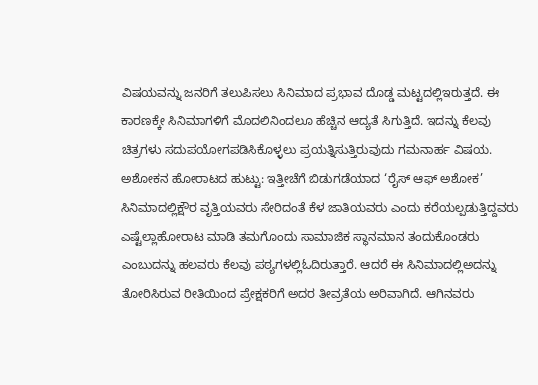ವಿಷಯವನ್ನು ಜನರಿಗೆ ತಲುಪಿಸಲು ಸಿನಿಮಾದ ಪ್ರಭಾವ ದೊಡ್ಡ ಮಟ್ಟದಲ್ಲಿಇರುತ್ತದೆ. ಈ ಕಾರಣಕ್ಕೇ ಸಿನಿಮಾಗಳಿಗೆ ಮೊದಲಿನಿಂದಲೂ ಹೆಚ್ಚಿನ ಆದ್ಯತೆ ಸಿಗುತ್ತಿದೆ. ಇದನ್ನು ಕೆಲವು ಚಿತ್ರಗಳು ಸದುಪಯೋಗಪಡಿಸಿಕೊಳ್ಳಲು ಪ್ರಯತ್ನಿಸುತ್ತಿರುವುದು ಗಮನಾರ್ಹ ವಿಷಯ. ಅಶೋಕನ ಹೋರಾಟದ ಹುಟ್ಟು: ಇತ್ತೀಚೆಗೆ ಬಿಡುಗಡೆಯಾದ ‘ರೈಸ್ ಆಫ್ ಅಶೋಕ’ ಸಿನಿಮಾದಲ್ಲಿಕ್ಷೌರ ವೃತ್ತಿಯವರು ಸೇರಿದಂತೆ ಕೆಳ ಜಾತಿಯವರು ಎಂದು ಕರೆಯಲ್ಪಡುತ್ತಿದ್ದವರು ಎಷ್ಟೆಲ್ಲಾಹೋರಾಟ ಮಾಡಿ ತಮಗೊಂದು ಸಾಮಾಜಿಕ ಸ್ಥಾನಮಾನ ತಂದುಕೊಂಡರು ಎಂಬುದನ್ನು ಹಲವರು ಕೆಲವು ಪಠ್ಯಗಳಲ್ಲಿಓದಿರುತ್ತಾರೆ. ಆದರೆ ಈ ಸಿನಿಮಾದಲ್ಲಿಅದನ್ನು ತೋರಿಸಿರುವ ರೀತಿಯಿಂದ ಪ್ರೇಕ್ಷಕರಿಗೆ ಅದರ ತೀವ್ರತೆಯ ಅರಿವಾಗಿದೆ. ಆಗಿನವರು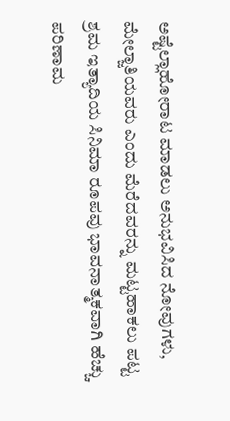ಅಷ್ಟೆಲ್ಲಾಹೋರಾಟ ಮಾಡಲು ಅನುಭವಿಸಿದ ನೋವುಗಳು, ಮೇಲ್ಜಾತಿಯವರು ಎಂದು ಮೆರೆದವರನ್ನು ಮಟ್ಟಹಾಕಲು ಪಟ್ಟ ಶ್ರಮ ಇತ್ಯಾದಿಯ ಸಿನಿಮಾ ರೂಪವು ಭಾವನಾತ್ಮಕವಾಗಿ ಹೆಚ್ಚು ಪರಿಣಾಮ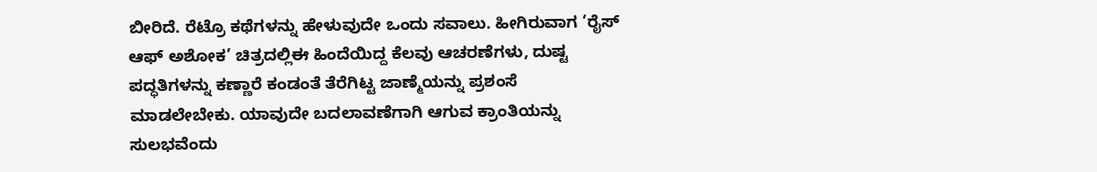ಬೀರಿದೆ. ರೆಟ್ರೊ ಕಥೆಗಳನ್ನು ಹೇಳುವುದೇ ಒಂದು ಸವಾಲು. ಹೀಗಿರುವಾಗ ‘ರೈಸ್ ಆಫ್ ಅಶೋಕ’ ಚಿತ್ರದಲ್ಲಿಈ ಹಿಂದೆಯಿದ್ದ ಕೆಲವು ಆಚರಣೆಗಳು, ದುಷ್ಟ ಪದ್ಧತಿಗಳನ್ನು ಕಣ್ಣಾರೆ ಕಂಡಂತೆ ತೆರೆಗಿಟ್ಟ ಜಾಣ್ಮೆಯನ್ನು ಪ್ರಶಂಸೆ ಮಾಡಲೇಬೇಕು. ಯಾವುದೇ ಬದಲಾವಣೆಗಾಗಿ ಆಗುವ ಕ್ರಾಂತಿಯನ್ನು ಸುಲಭವೆಂದು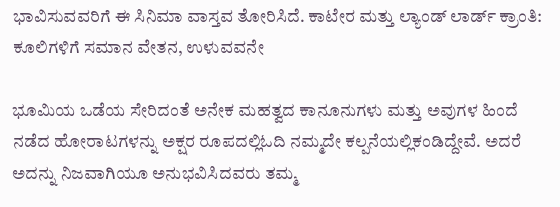ಭಾವಿಸುವವರಿಗೆ ಈ ಸಿನಿಮಾ ವಾಸ್ತವ ತೋರಿಸಿದೆ. ಕಾಟೇರ ಮತ್ತು ಲ್ಯಾಂಡ್ ಲಾರ್ಡ್ ಕ್ರಾಂತಿ: ಕೂಲಿಗಳಿಗೆ ಸಮಾನ ವೇತನ, ಉಳುವವನೇ

ಭೂಮಿಯ ಒಡೆಯ ಸೇರಿದಂತೆ ಅನೇಕ ಮಹತ್ವದ ಕಾನೂನುಗಳು ಮತ್ತು ಅವುಗಳ ಹಿಂದೆ ನಡೆದ ಹೋರಾಟಗಳನ್ನು ಅಕ್ಷರ ರೂಪದಲ್ಲಿಓದಿ ನಮ್ಮದೇ ಕಲ್ಪನೆಯಲ್ಲಿಕಂಡಿದ್ದೇವೆ. ಅದರೆ ಅದನ್ನು ನಿಜವಾಗಿಯೂ ಅನುಭವಿಸಿದವರು ತಮ್ಮ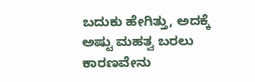ಬದುಕು ಹೇಗಿತ್ತು, ಅದಕ್ಕೆ ಅಷ್ಟು ಮಹತ್ವ ಬರಲು ಕಾರಣವೇನು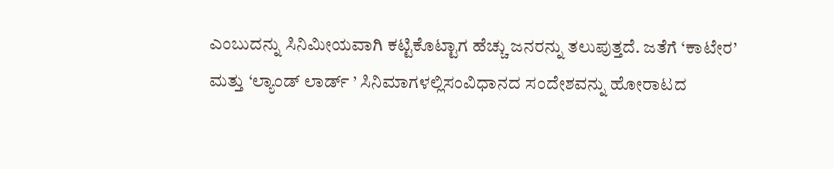ಎಂಬುದನ್ನು ಸಿನಿಮೀಯವಾಗಿ ಕಟ್ಟಿಕೊಟ್ಟಾಗ ಹೆಚ್ಚು ಜನರನ್ನು ತಲುಪುತ್ತದೆ. ಜತೆಗೆ ‘ಕಾಟೇರ’ ಮತ್ತು ‘ಲ್ಯಾಂಡ್ ಲಾರ್ಡ್ ’ ಸಿನಿಮಾಗಳಲ್ಲಿಸಂವಿಧಾನದ ಸಂದೇಶವನ್ನು ಹೋರಾಟದ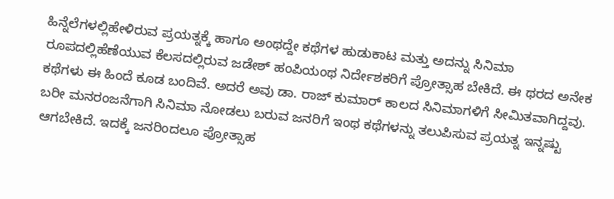ಹಿನ್ನೆಲೆಗಳಲ್ಲಿಹೇಳಿರುವ ಪ್ರಯತ್ನಕ್ಕೆ ಹಾಗೂ ಅಂಥದ್ದೇ ಕಥೆಗಳ ಹುಡುಕಾಟ ಮತ್ತು ಅದನ್ನು ಸಿನಿಮಾ ರೂಪದಲ್ಲಿಹೆಣೆಯುವ ಕೆಲಸದಲ್ಲಿರುವ ಜಡೇಶ್ ಹಂಪಿಯಂಥ ನಿರ್ದೇಶಕರಿಗೆ ಪ್ರೋತ್ಸಾಹ ಬೇಕಿದೆ. ಈ ಥರದ ಅನೇಕ ಕಥೆಗಳು ಈ ಹಿಂದೆ ಕೂಡ ಬಂದಿವೆ. ಅದರೆ ಅವು ಡಾ. ರಾಜ್ ಕುಮಾರ್ ಕಾಲದ ಸಿನಿಮಾಗಳಿಗೆ ಸೀಮಿತವಾಗಿದ್ದವು. ಬರೀ ಮನರಂಜನೆಗಾಗಿ ಸಿನಿಮಾ ನೋಡಲು ಬರುವ ಜನರಿಗೆ ಇಂಥ ಕಥೆಗಳನ್ನು ತಲುಪಿಸುವ ಪ್ರಯತ್ನ ಇನ್ನಷ್ಟು ಆಗಬೇಕಿದೆ. ಇದಕ್ಕೆ ಜನರಿಂದಲೂ ಪ್ರೋತ್ಸಾಹ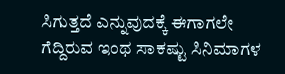ಸಿಗುತ್ತದೆ ಎನ್ನುವುದಕ್ಕೆ ಈಗಾಗಲೇ ಗೆದ್ದಿರುವ ಇಂಥ ಸಾಕಷ್ಟು ಸಿನಿಮಾಗಳ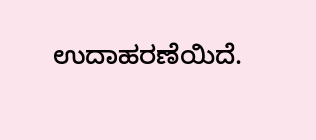ಉದಾಹರಣೆಯಿದೆ.